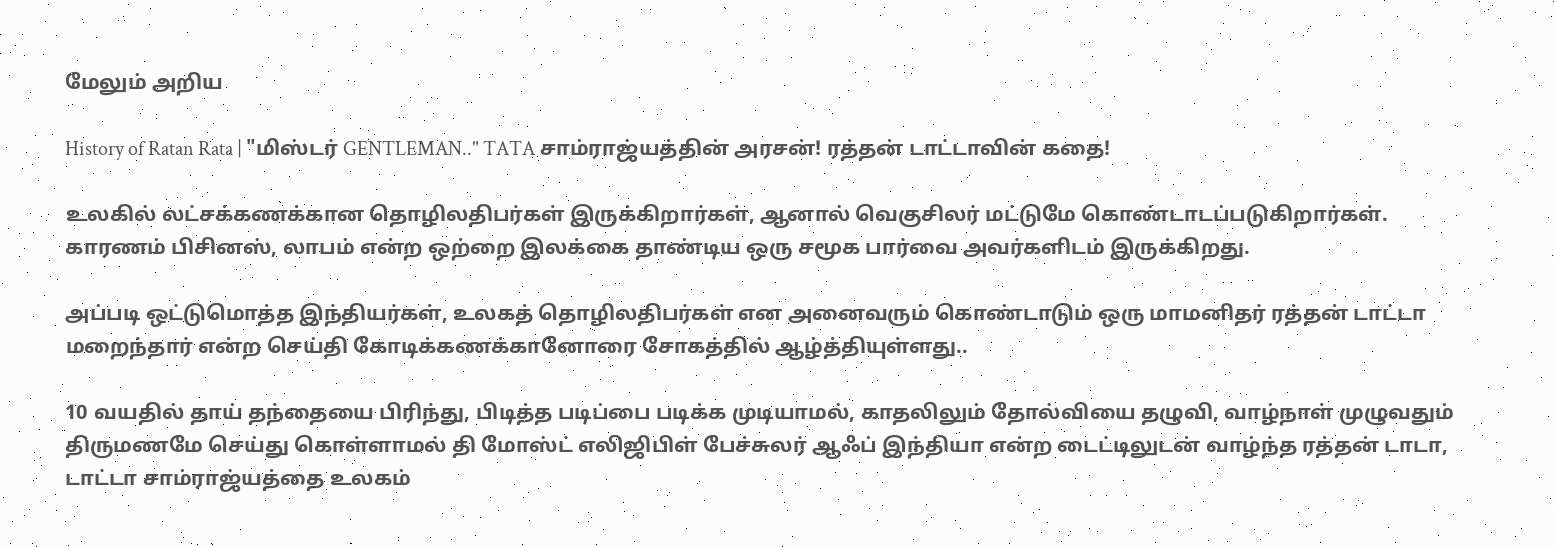மேலும் அறிய

History of Ratan Rata | "மிஸ்டர் GENTLEMAN.." TATA சாம்ராஜ்யத்தின் அரசன்! ரத்தன் டாட்டாவின் கதை!

உலகில் லட்சக்கணக்கான தொழிலதிபர்கள் இருக்கிறார்கள், ஆனால் வெகுசிலர் மட்டுமே கொண்டாடப்படுகிறார்கள். காரணம் பிசினஸ், லாபம் என்ற ஒற்றை இலக்கை தாண்டிய ஒரு சமூக பார்வை அவர்களிடம் இருக்கிறது.

அப்படி ஒட்டுமொத்த இந்தியர்கள், உலகத் தொழிலதிபர்கள் என அனைவரும் கொண்டாடும் ஒரு மாமனிதர் ரத்தன் டாட்டா மறைந்தார் என்ற செய்தி கோடிக்கணக்கானோரை சோகத்தில் ஆழ்த்தியுள்ளது..

10 வயதில் தாய் தந்தையை பிரிந்து, பிடித்த படிப்பை படிக்க முடியாமல், காதலிலும் தோல்வியை தழுவி, வாழ்நாள் முழுவதும் திருமணமே செய்து கொள்ளாமல் தி மோஸ்ட் எலிஜிபிள் பேச்சுலர் ஆஃப் இந்தியா என்ற டைட்டிலுடன் வாழ்ந்த ரத்தன் டாடா, டாட்டா சாம்ராஜ்யத்தை உலகம்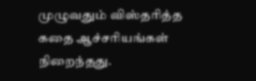முழுவதும் விஸ்தரித்த கதை ஆச்சரியங்கள் நிறைந்தது.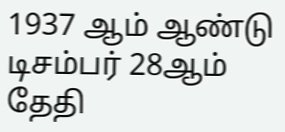1937 ஆம் ஆண்டு டிசம்பர் 28ஆம் தேதி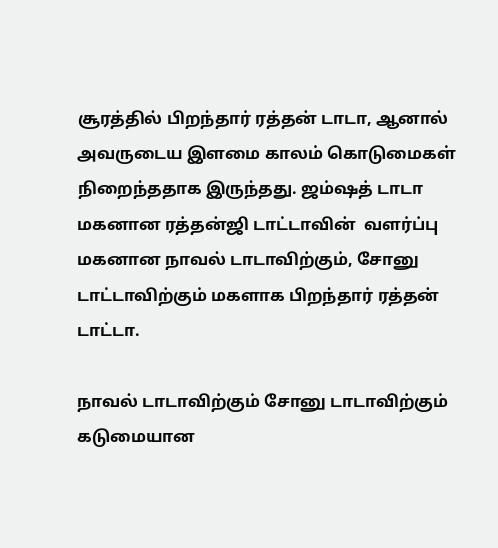சூரத்தில் பிறந்தார் ரத்தன் டாடா, ஆனால் அவருடைய இளமை காலம் கொடுமைகள் நிறைந்ததாக இருந்தது. ஜம்ஷத் டாடா மகனான ரத்தன்ஜி டாட்டாவின்  வளர்ப்பு மகனான நாவல் டாடாவிற்கும், சோனு டாட்டாவிற்கும் மகளாக பிறந்தார் ரத்தன் டாட்டா.

நாவல் டாடாவிற்கும் சோனு டாடாவிற்கும் கடுமையான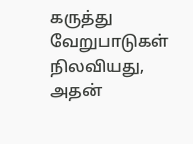கருத்து வேறுபாடுகள் நிலவியது, அதன்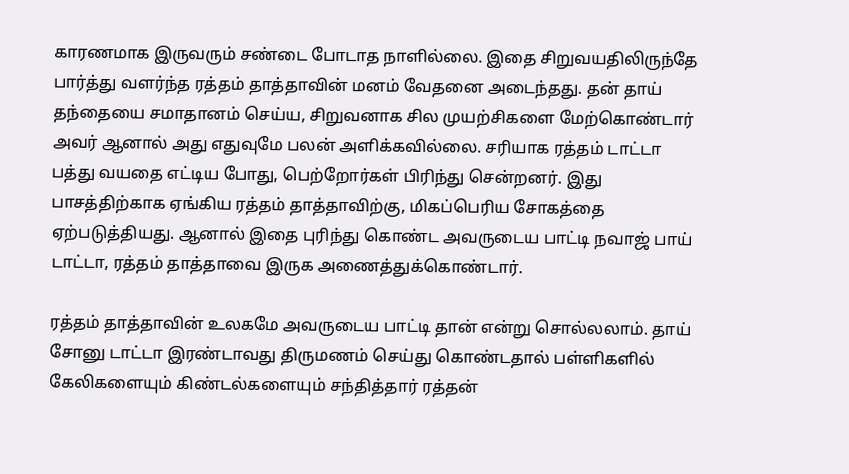காரணமாக இருவரும் சண்டை போடாத நாளில்லை. இதை சிறுவயதிலிருந்தே பார்த்து வளர்ந்த ரத்தம் தாத்தாவின் மனம் வேதனை அடைந்தது. தன் தாய் தந்தையை சமாதானம் செய்ய, சிறுவனாக சில முயற்சிகளை மேற்கொண்டார் அவர் ஆனால் அது எதுவுமே பலன் அளிக்கவில்லை. சரியாக ரத்தம் டாட்டா பத்து வயதை எட்டிய போது, பெற்றோர்கள் பிரிந்து சென்றனர். இது பாசத்திற்காக ஏங்கிய ரத்தம் தாத்தாவிற்கு, மிகப்பெரிய சோகத்தை ஏற்படுத்தியது. ஆனால் இதை புரிந்து கொண்ட அவருடைய பாட்டி நவாஜ் பாய் டாட்டா, ரத்தம் தாத்தாவை இருக அணைத்துக்கொண்டார்.

ரத்தம் தாத்தாவின் உலகமே அவருடைய பாட்டி தான் என்று சொல்லலாம். தாய் சோனு டாட்டா இரண்டாவது திருமணம் செய்து கொண்டதால் பள்ளிகளில் கேலிகளையும் கிண்டல்களையும் சந்தித்தார் ரத்தன்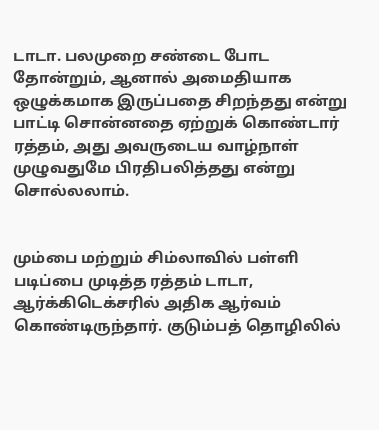டாடா. பலமுறை சண்டை போட தோன்றும், ஆனால் அமைதியாக ஒழுக்கமாக இருப்பதை சிறந்தது என்று பாட்டி சொன்னதை ஏற்றுக் கொண்டார் ரத்தம், அது அவருடைய வாழ்நாள் முழுவதுமே பிரதிபலித்தது என்று சொல்லலாம்.


மும்பை மற்றும் சிம்லாவில் பள்ளி படிப்பை முடித்த ரத்தம் டாடா, ஆர்க்கிடெக்சரில் அதிக ஆர்வம் கொண்டிருந்தார். குடும்பத் தொழிலில்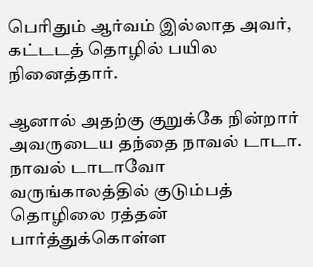பெரிதும் ஆர்வம் இல்லாத அவர், கட்டடத் தொழில் பயில நினைத்தார்.

ஆனால் அதற்கு குறுக்கே நின்றார் அவருடைய தந்தை நாவல் டாடா. நாவல் டாடாவோ வருங்காலத்தில் குடும்பத் தொழிலை ரத்தன் பார்த்துக்கொள்ள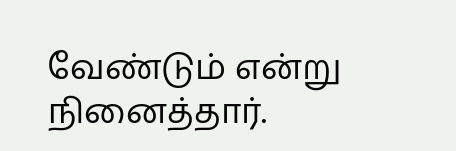வேண்டும் என்று நினைத்தார்.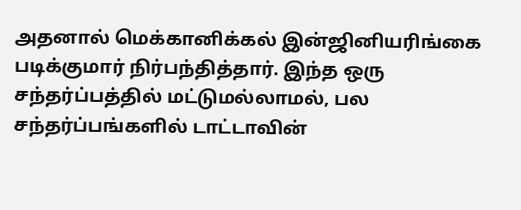அதனால் மெக்கானிக்கல் இன்ஜினியரிங்கை படிக்குமார் நிர்பந்தித்தார். இந்த ஒரு சந்தர்ப்பத்தில் மட்டுமல்லாமல், பல சந்தர்ப்பங்களில் டாட்டாவின்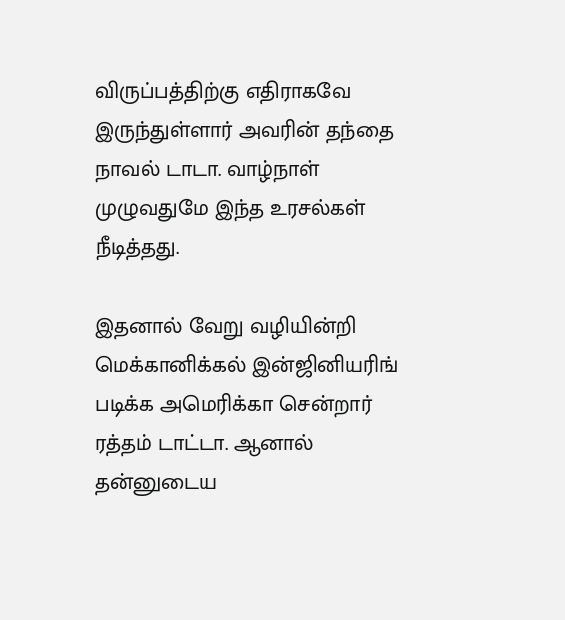விருப்பத்திற்கு எதிராகவே இருந்துள்ளார் அவரின் தந்தை நாவல் டாடா. வாழ்நாள் முழுவதுமே இந்த உரசல்கள் நீடித்தது.

இதனால் வேறு வழியின்றி மெக்கானிக்கல் இன்ஜினியரிங் படிக்க அமெரிக்கா சென்றார் ரத்தம் டாட்டா. ஆனால் தன்னுடைய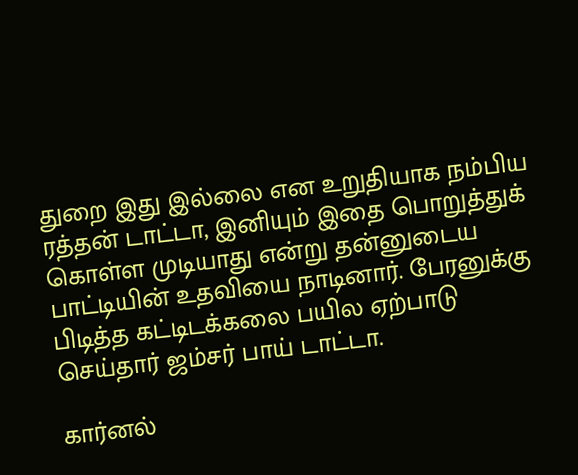துறை இது இல்லை என உறுதியாக நம்பிய ரத்தன் டாட்டா, இனியும் இதை பொறுத்துக் கொள்ள முடியாது என்று தன்னுடைய பாட்டியின் உதவியை நாடினார். பேரனுக்கு பிடித்த கட்டிடக்கலை பயில ஏற்பாடு செய்தார் ஜம்சர் பாய் டாட்டா.

கார்னல்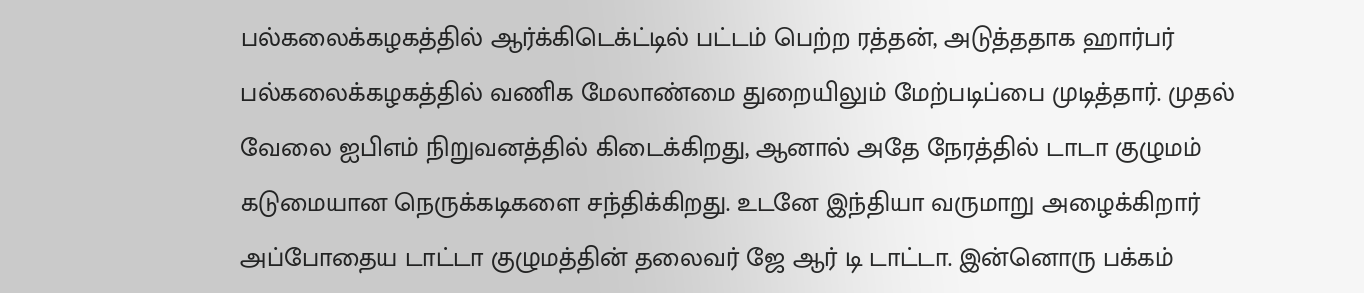பல்கலைக்கழகத்தில் ஆர்க்கிடெக்ட்டில் பட்டம் பெற்ற ரத்தன், அடுத்ததாக ஹார்பர் பல்கலைக்கழகத்தில் வணிக மேலாண்மை துறையிலும் மேற்படிப்பை முடித்தார். முதல் வேலை ஐபிஎம் நிறுவனத்தில் கிடைக்கிறது, ஆனால் அதே நேரத்தில் டாடா குழுமம் கடுமையான நெருக்கடிகளை சந்திக்கிறது. உடனே இந்தியா வருமாறு அழைக்கிறார் அப்போதைய டாட்டா குழுமத்தின் தலைவர் ஜே ஆர் டி டாட்டா. இன்னொரு பக்கம்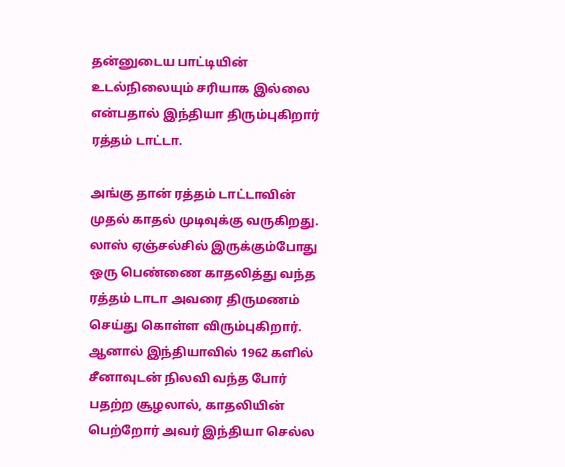தன்னுடைய பாட்டியின் உடல்நிலையும் சரியாக இல்லை என்பதால் இந்தியா திரும்புகிறார் ரத்தம் டாட்டா.

அங்கு தான் ரத்தம் டாட்டாவின் முதல் காதல் முடிவுக்கு வருகிறது. லாஸ் ஏஞ்சல்சில் இருக்கும்போது ஒரு பெண்ணை காதலித்து வந்த ரத்தம் டாடா அவரை திருமணம் செய்து கொள்ள விரும்புகிறார். ஆனால் இந்தியாவில் 1962 களில் சீனாவுடன் நிலவி வந்த போர் பதற்ற சூழலால், காதலியின் பெற்றோர் அவர் இந்தியா செல்ல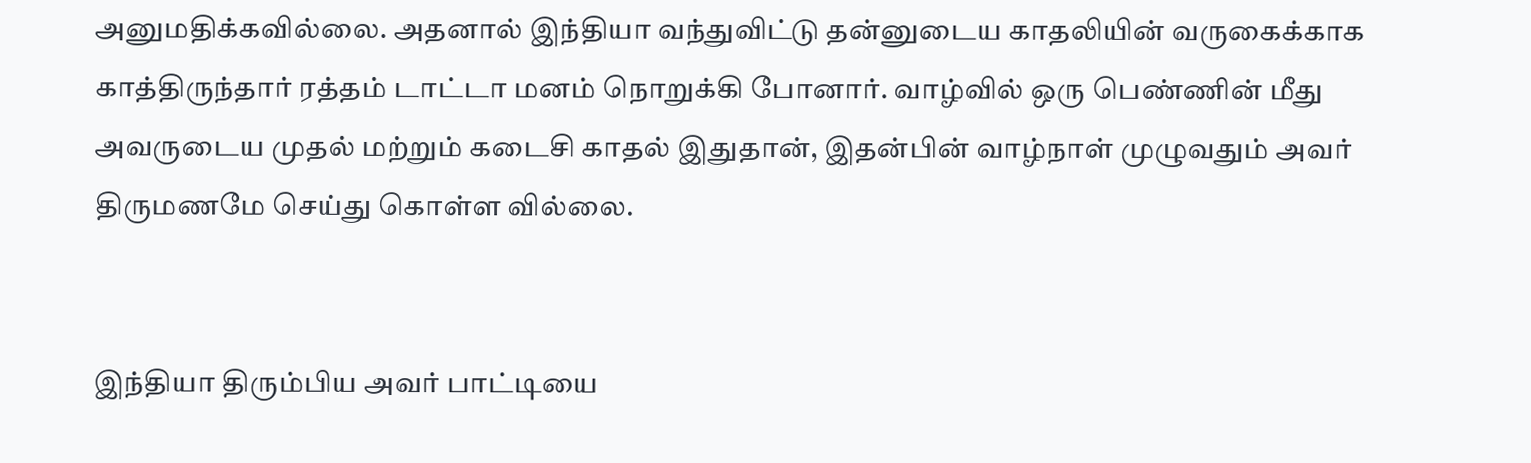அனுமதிக்கவில்லை. அதனால் இந்தியா வந்துவிட்டு தன்னுடைய காதலியின் வருகைக்காக காத்திருந்தார் ரத்தம் டாட்டா மனம் நொறுக்கி போனார். வாழ்வில் ஒரு பெண்ணின் மீது அவருடைய முதல் மற்றும் கடைசி காதல் இதுதான், இதன்பின் வாழ்நாள் முழுவதும் அவர் திருமணமே செய்து கொள்ள வில்லை.


இந்தியா திரும்பிய அவர் பாட்டியை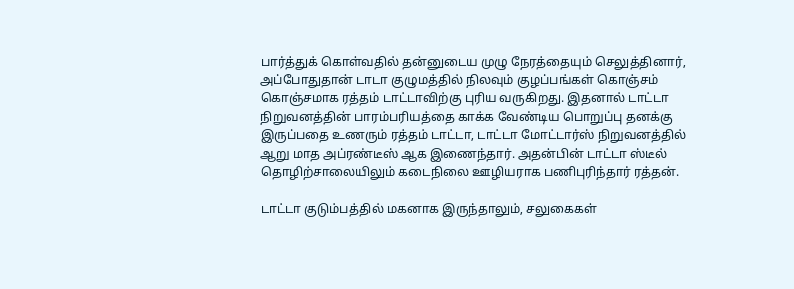பார்த்துக் கொள்வதில் தன்னுடைய முழு நேரத்தையும் செலுத்தினார், அப்போதுதான் டாடா குழுமத்தில் நிலவும் குழப்பங்கள் கொஞ்சம் கொஞ்சமாக ரத்தம் டாட்டாவிற்கு புரிய வருகிறது. இதனால் டாட்டா நிறுவனத்தின் பாரம்பரியத்தை காக்க வேண்டிய பொறுப்பு தனக்கு இருப்பதை உணரும் ரத்தம் டாட்டா, டாட்டா மோட்டார்ஸ் நிறுவனத்தில் ஆறு மாத அப்ரண்டீஸ் ஆக இணைந்தார். அதன்பின் டாட்டா ஸ்டீல் தொழிற்சாலையிலும் கடைநிலை ஊழியராக பணிபுரிந்தார் ரத்தன்.

டாட்டா குடும்பத்தில் மகனாக இருந்தாலும், சலுகைகள்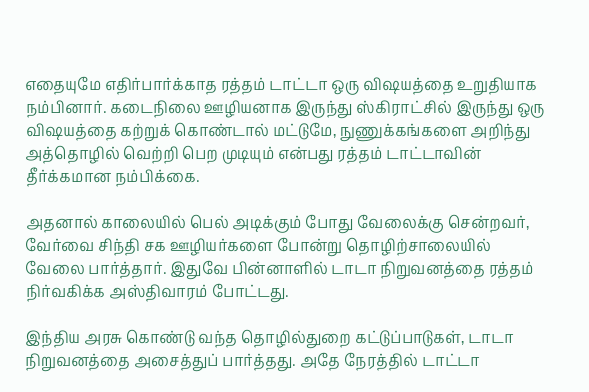எதையுமே எதிர்பார்க்காத ரத்தம் டாட்டா ஒரு விஷயத்தை உறுதியாக நம்பினார். கடைநிலை ஊழியனாக இருந்து ஸ்கிராட்சில் இருந்து ஒரு விஷயத்தை கற்றுக் கொண்டால் மட்டுமே, நுணுக்கங்களை அறிந்து அத்தொழில் வெற்றி பெற முடியும் என்பது ரத்தம் டாட்டாவின் தீர்க்கமான நம்பிக்கை.

அதனால் காலையில் பெல் அடிக்கும் போது வேலைக்கு சென்றவர், வேர்வை சிந்தி சக ஊழியர்களை போன்று தொழிற்சாலையில் வேலை பார்த்தார். இதுவே பின்னாளில் டாடா நிறுவனத்தை ரத்தம் நிர்வகிக்க அஸ்திவாரம் போட்டது.

இந்திய அரசு கொண்டு வந்த தொழில்துறை கட்டுப்பாடுகள், டாடா நிறுவனத்தை அசைத்துப் பார்த்தது. அதே நேரத்தில் டாட்டா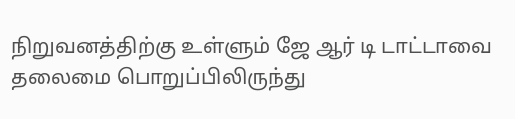நிறுவனத்திற்கு உள்ளும் ஜே ஆர் டி டாட்டாவை தலைமை பொறுப்பிலிருந்து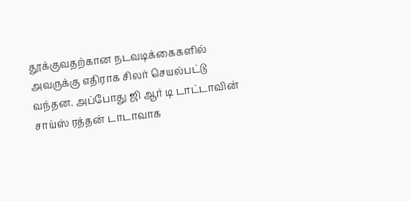தூக்குவதற்கான நடவடிக்கைகளில் அவருக்கு எதிராக சிலர் செயல்பட்டு வந்தன. அப்போது ஜி ஆர் டி டாட்டாவின் சாய்ஸ் ரத்தன் டாடாவாக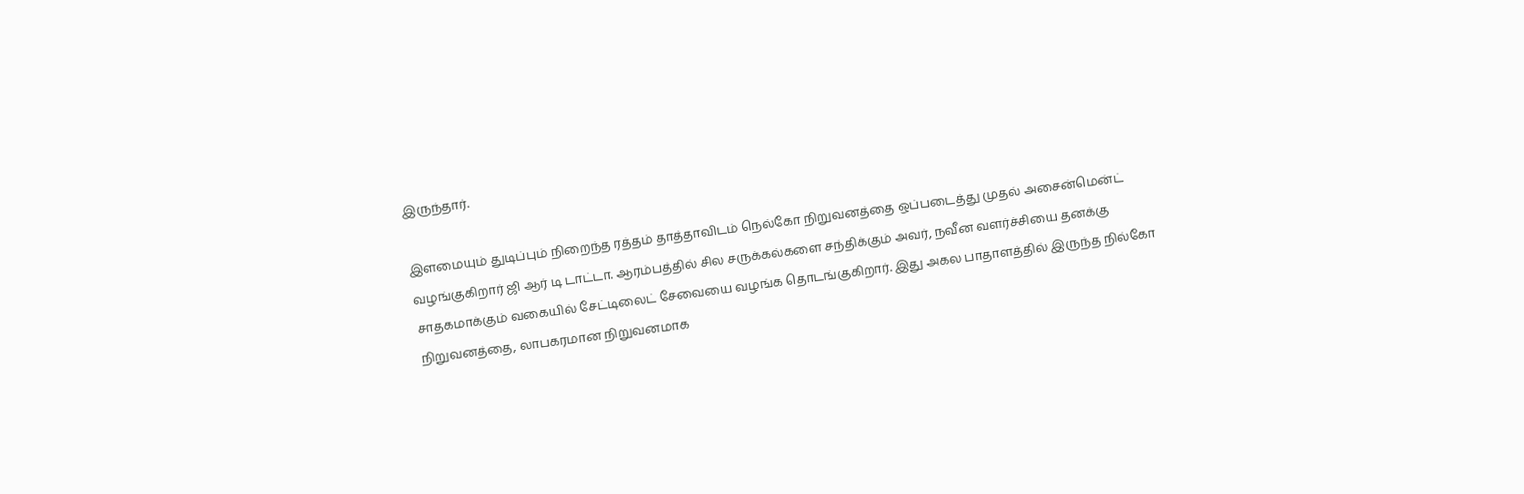இருந்தார்.

இளமையும் துடிப்பும் நிறைந்த ரத்தம் தாத்தாவிடம் நெல்கோ நிறுவனத்தை ஒப்படைத்து முதல் அசைன்மென்ட் வழங்குகிறார் ஜி ஆர் டி டாட்டா. ஆரம்பத்தில் சில சருக்கல்களை சந்திக்கும் அவர், நவீன வளர்ச்சியை தனக்கு சாதகமாக்கும் வகையில் சேட்டிலைட் சேவையை வழங்க தொடங்குகிறார். இது அகல பாதாளத்தில் இருந்த நில்கோ நிறுவனத்தை, லாபகரமான நிறுவனமாக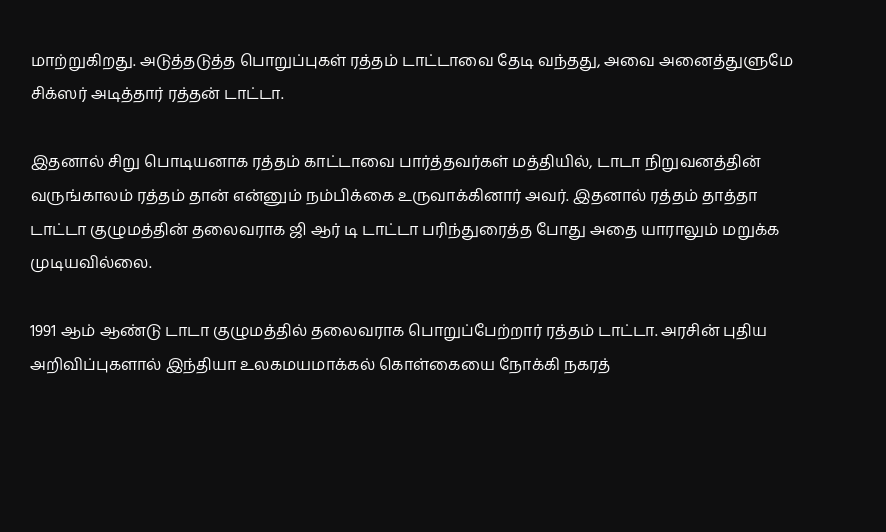மாற்றுகிறது. அடுத்தடுத்த பொறுப்புகள் ரத்தம் டாட்டாவை தேடி வந்தது, அவை அனைத்துளுமே சிக்ஸர் அடித்தார் ரத்தன் டாட்டா.

இதனால் சிறு பொடியனாக ரத்தம் காட்டாவை பார்த்தவர்கள் மத்தியில், டாடா நிறுவனத்தின் வருங்காலம் ரத்தம் தான் என்னும் நம்பிக்கை உருவாக்கினார் அவர். இதனால் ரத்தம் தாத்தா டாட்டா குழுமத்தின் தலைவராக ஜி ஆர் டி டாட்டா பரிந்துரைத்த போது அதை யாராலும் மறுக்க முடியவில்லை.

1991 ஆம் ஆண்டு டாடா குழுமத்தில் தலைவராக பொறுப்பேற்றார் ரத்தம் டாட்டா. அரசின் புதிய அறிவிப்புகளால் இந்தியா உலகமயமாக்கல் கொள்கையை நோக்கி நகரத்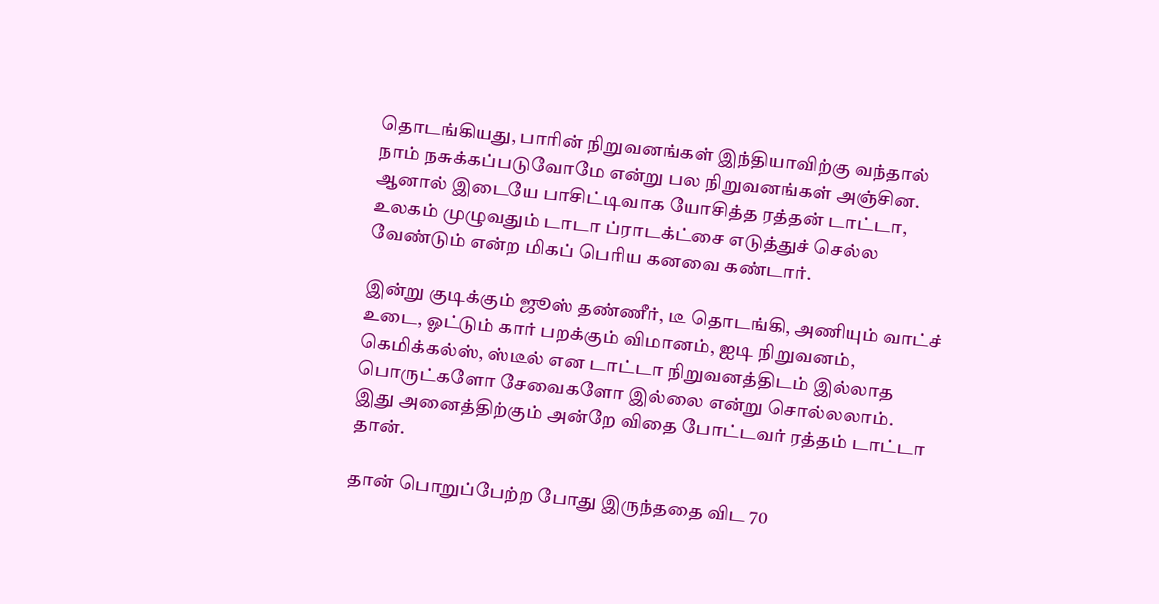தொடங்கியது, பாரின் நிறுவனங்கள் இந்தியாவிற்கு வந்தால் நாம் நசுக்கப்படுவோமே என்று பல நிறுவனங்கள் அஞ்சின. ஆனால் இடையே பாசிட்டிவாக யோசித்த ரத்தன் டாட்டா, உலகம் முழுவதும் டாடா ப்ராடக்ட்சை எடுத்துச் செல்ல வேண்டும் என்ற மிகப் பெரிய கனவை கண்டார்.

இன்று குடிக்கும் ஜூஸ் தண்ணீர், டீ தொடங்கி, அணியும் வாட்ச் உடை, ஓட்டும் கார் பறக்கும் விமானம், ஐடி நிறுவனம், கெமிக்கல்ஸ், ஸ்டீல் என டாட்டா நிறுவனத்திடம் இல்லாத பொருட்களோ சேவைகளோ இல்லை என்று சொல்லலாம். இது அனைத்திற்கும் அன்றே விதை போட்டவர் ரத்தம் டாட்டா தான்.

தான் பொறுப்பேற்ற போது இருந்ததை விட 70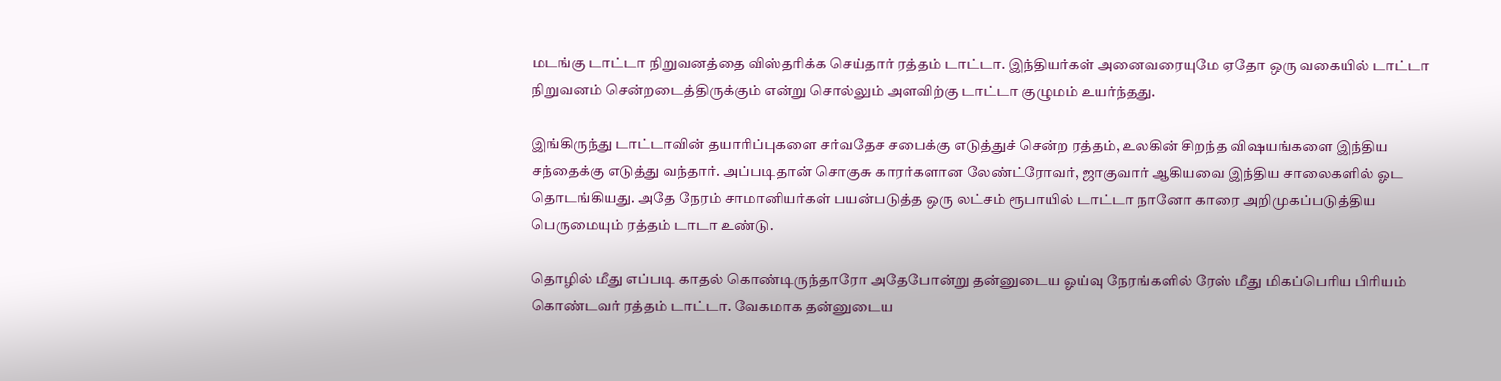மடங்கு டாட்டா நிறுவனத்தை விஸ்தரிக்க செய்தார் ரத்தம் டாட்டா. இந்தியர்கள் அனைவரையுமே ஏதோ ஒரு வகையில் டாட்டா நிறுவனம் சென்றடைத்திருக்கும் என்று சொல்லும் அளவிற்கு டாட்டா குழுமம் உயர்ந்தது.

இங்கிருந்து டாட்டாவின் தயாரிப்புகளை சர்வதேச சபைக்கு எடுத்துச் சென்ற ரத்தம், உலகின் சிறந்த விஷயங்களை இந்திய சந்தைக்கு எடுத்து வந்தார். அப்படிதான் சொகுசு காரர்களான லேண்ட்ரோவர், ஜாகுவார் ஆகியவை இந்திய சாலைகளில் ஓட தொடங்கியது. அதே நேரம் சாமானியர்கள் பயன்படுத்த ஒரு லட்சம் ரூபாயில் டாட்டா நானோ காரை அறிமுகப்படுத்திய பெருமையும் ரத்தம் டாடா உண்டு.

தொழில் மீது எப்படி காதல் கொண்டிருந்தாரோ அதேபோன்று தன்னுடைய ஓய்வு நேரங்களில் ரேஸ் மீது மிகப்பெரிய பிரியம் கொண்டவர் ரத்தம் டாட்டா. வேகமாக தன்னுடைய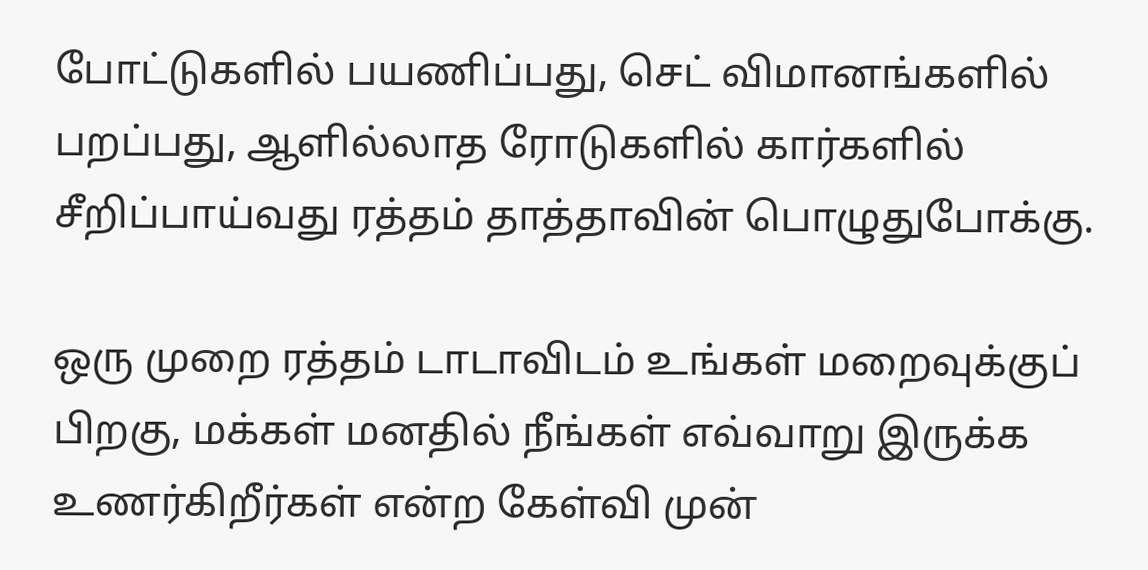போட்டுகளில் பயணிப்பது, செட் விமானங்களில் பறப்பது, ஆளில்லாத ரோடுகளில் கார்களில் சீறிப்பாய்வது ரத்தம் தாத்தாவின் பொழுதுபோக்கு.

ஒரு முறை ரத்தம் டாடாவிடம் உங்கள் மறைவுக்குப் பிறகு, மக்கள் மனதில் நீங்கள் எவ்வாறு இருக்க உணர்கிறீர்கள் என்ற கேள்வி முன்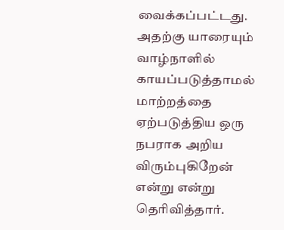வைக்கப்பட்டது. அதற்கு யாரையும் வாழ்நாளில் காயப்படுத்தாமல் மாற்றத்தை ஏற்படுத்திய ஒரு நபராக அறிய விரும்புகிறேன் என்று என்று தெரிவித்தார்.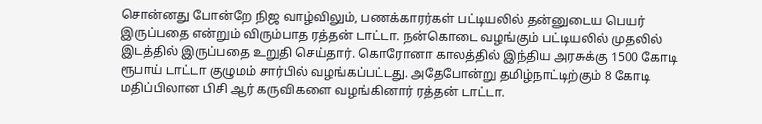சொன்னது போன்றே நிஜ வாழ்விலும், பணக்காரர்கள் பட்டியலில் தன்னுடைய பெயர் இருப்பதை என்றும் விரும்பாத ரத்தன் டாட்டா. நன்கொடை வழங்கும் பட்டியலில் முதலில் இடத்தில் இருப்பதை உறுதி செய்தார். கொரோனா காலத்தில் இந்திய அரசுக்கு 1500 கோடி ரூபாய் டாட்டா குழுமம் சார்பில் வழங்கப்பட்டது. அதேபோன்று தமிழ்நாட்டிற்கும் 8 கோடி மதிப்பிலான பிசி ஆர் கருவிகளை வழங்கினார் ரத்தன் டாட்டா.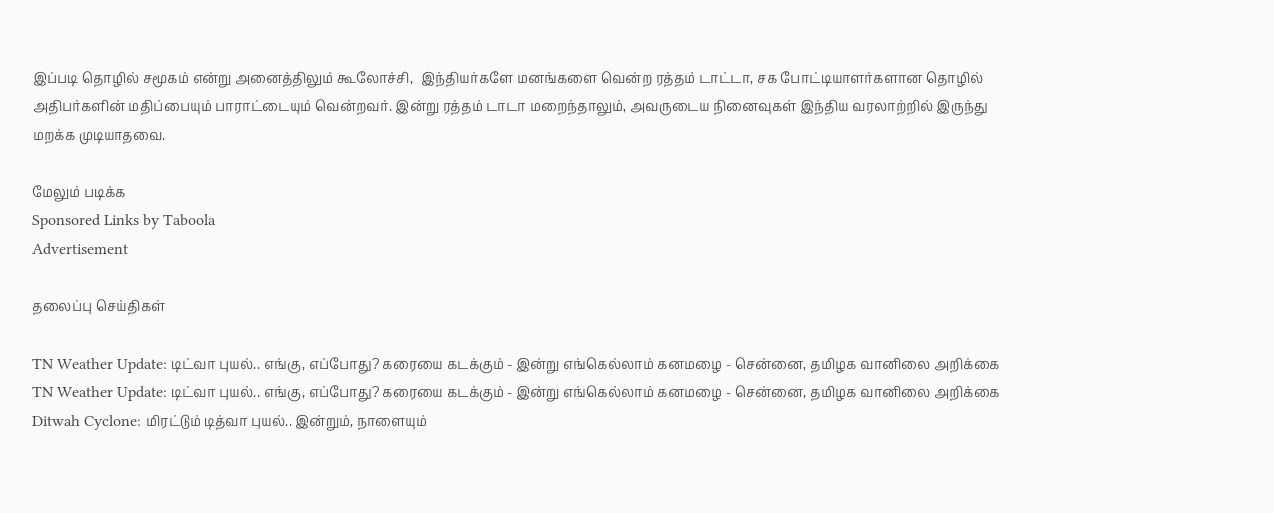இப்படி தொழில் சமூகம் என்று அனைத்திலும் கூலோச்சி,  இந்தியர்களே மனங்களை வென்ற ரத்தம் டாட்டா, சக போட்டியாளர்களான தொழில் அதிபர்களின் மதிப்பையும் பாராட்டையும் வென்றவர். இன்று ரத்தம் டாடா மறைந்தாலும், அவருடைய நினைவுகள் இந்திய வரலாற்றில் இருந்து மறக்க முடியாதவை.

மேலும் படிக்க
Sponsored Links by Taboola
Advertisement

தலைப்பு செய்திகள்

TN Weather Update: டிட்வா புயல்.. எங்கு, எப்போது? கரையை கடக்கும் - இன்று எங்கெல்லாம் கனமழை - சென்னை, தமிழக வானிலை அறிக்கை
TN Weather Update: டிட்வா புயல்.. எங்கு, எப்போது? கரையை கடக்கும் - இன்று எங்கெல்லாம் கனமழை - சென்னை, தமிழக வானிலை அறிக்கை
Ditwah Cyclone: மிரட்டும் டித்வா புயல்.. இன்றும், நாளையும்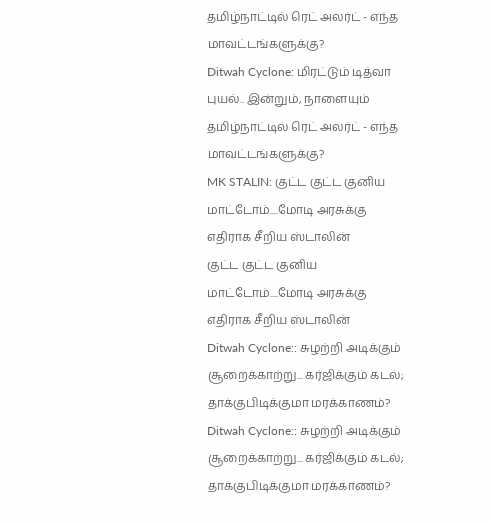தமிழ்நாட்டில் ரெட் அலர்ட் - எந்த மாவட்டங்களுக்கு?
Ditwah Cyclone: மிரட்டும் டித்வா புயல்.. இன்றும், நாளையும் தமிழ்நாட்டில் ரெட் அலர்ட் - எந்த மாவட்டங்களுக்கு?
MK STALIN: குட்ட குட்ட குனிய மாட்டோம்....மோடி அரசுக்கு எதிராக சீறிய ஸ்டாலின்
குட்ட குட்ட குனிய மாட்டோம்....மோடி அரசுக்கு எதிராக சீறிய ஸ்டாலின்
Ditwah Cyclone:: சுழற்றி அடிக்கும் சூறைக்காற்று... கர்ஜிக்கும் கடல்; தாக்குபிடிக்குமா மரக்காணம்?
Ditwah Cyclone:: சுழற்றி அடிக்கும் சூறைக்காற்று... கர்ஜிக்கும் கடல்; தாக்குபிடிக்குமா மரக்காணம்?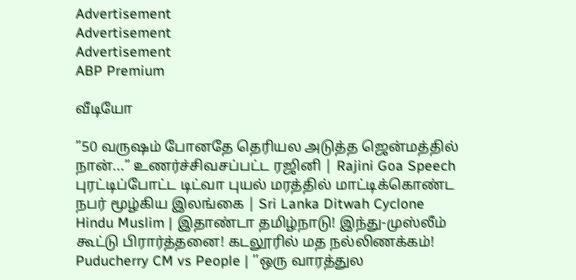Advertisement
Advertisement
Advertisement
ABP Premium

வீடியோ

”50 வருஷம் போனதே தெரியல அடுத்த ஜென்மத்தில் நான்...” உணர்ச்சிவசப்பட்ட ரஜினி | Rajini Goa Speech
புரட்டிப்போட்ட டிட்வா புயல் மரத்தில் மாட்டிக்கொண்ட நபர் மூழ்கிய இலங்கை | Sri Lanka Ditwah Cyclone
Hindu Muslim | இதாண்டா தமிழ்நாடு! இந்து-முஸ்லீம் கூட்டு பிரார்த்தனை! கடலூரில் மத நல்லிணக்கம்!
Puducherry CM vs People | ’’ஒரு வாரத்துல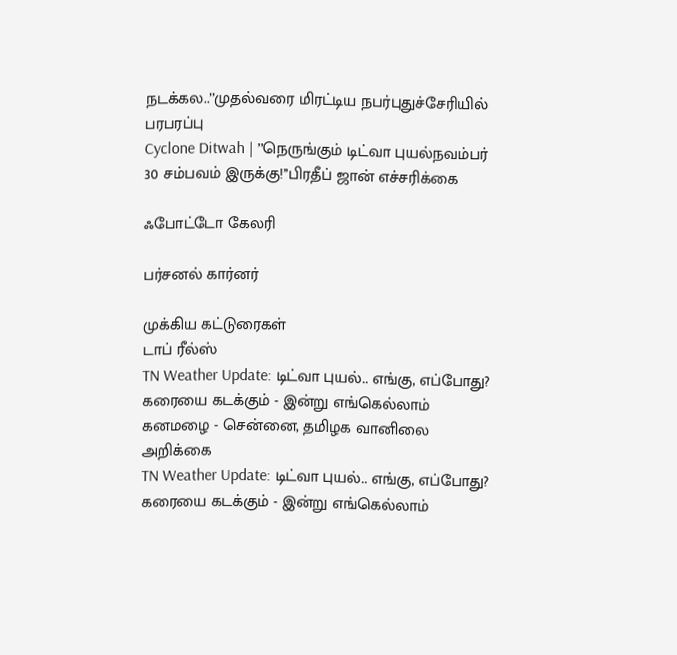நடக்கல..’’முதல்வரை மிரட்டிய நபர்புதுச்சேரியில் பரபரப்பு
Cyclone Ditwah | ’’நெருங்கும் டிட்வா புயல்நவம்பர் 30 சம்பவம் இருக்கு!’’பிரதீப் ஜான் எச்சரிக்கை

ஃபோட்டோ கேலரி

பர்சனல் கார்னர்

முக்கிய கட்டுரைகள்
டாப் ரீல்ஸ்
TN Weather Update: டிட்வா புயல்.. எங்கு, எப்போது? கரையை கடக்கும் - இன்று எங்கெல்லாம் கனமழை - சென்னை, தமிழக வானிலை அறிக்கை
TN Weather Update: டிட்வா புயல்.. எங்கு, எப்போது? கரையை கடக்கும் - இன்று எங்கெல்லாம்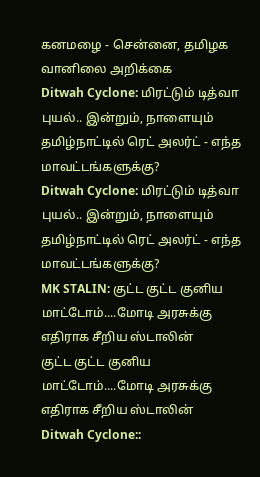கனமழை - சென்னை, தமிழக வானிலை அறிக்கை
Ditwah Cyclone: மிரட்டும் டித்வா புயல்.. இன்றும், நாளையும் தமிழ்நாட்டில் ரெட் அலர்ட் - எந்த மாவட்டங்களுக்கு?
Ditwah Cyclone: மிரட்டும் டித்வா புயல்.. இன்றும், நாளையும் தமிழ்நாட்டில் ரெட் அலர்ட் - எந்த மாவட்டங்களுக்கு?
MK STALIN: குட்ட குட்ட குனிய மாட்டோம்....மோடி அரசுக்கு எதிராக சீறிய ஸ்டாலின்
குட்ட குட்ட குனிய மாட்டோம்....மோடி அரசுக்கு எதிராக சீறிய ஸ்டாலின்
Ditwah Cyclone::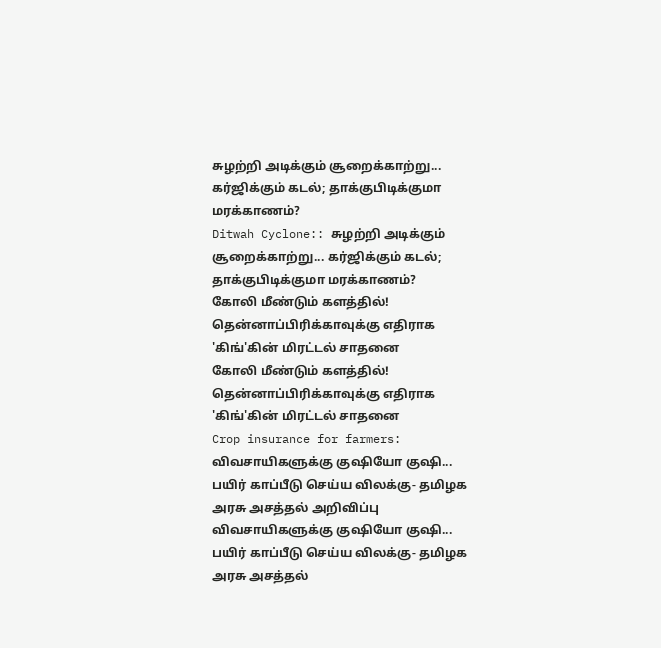சுழற்றி அடிக்கும் சூறைக்காற்று... கர்ஜிக்கும் கடல்; தாக்குபிடிக்குமா மரக்காணம்?
Ditwah Cyclone:: சுழற்றி அடிக்கும் சூறைக்காற்று... கர்ஜிக்கும் கடல்; தாக்குபிடிக்குமா மரக்காணம்?
கோலி மீண்டும் களத்தில்! தென்னாப்பிரிக்காவுக்கு எதிராக 'கிங்'கின் மிரட்டல் சாதனை
கோலி மீண்டும் களத்தில்! தென்னாப்பிரிக்காவுக்கு எதிராக 'கிங்'கின் மிரட்டல் சாதனை
Crop insurance for farmers: விவசாயிகளுக்கு குஷியோ குஷி... பயிர் காப்பீடு செய்ய விலக்கு- தமிழக அரசு அசத்தல் அறிவிப்பு
விவசாயிகளுக்கு குஷியோ குஷி... பயிர் காப்பீடு செய்ய விலக்கு- தமிழக அரசு அசத்தல்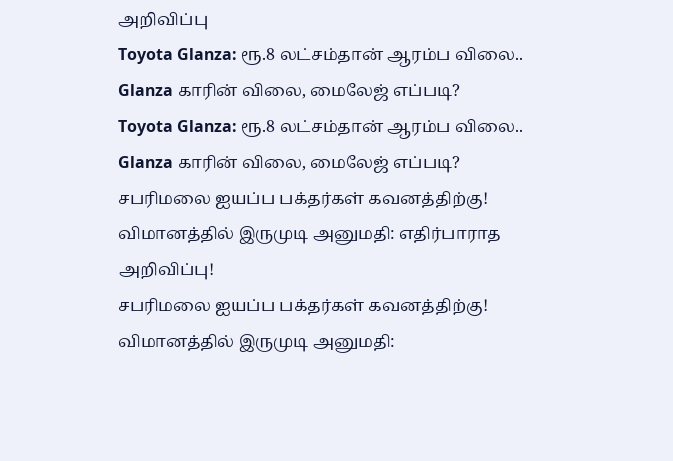அறிவிப்பு
Toyota Glanza: ரூ.8 லட்சம்தான் ஆரம்ப விலை.. Glanza காரின் விலை, மைலேஜ் எப்படி?
Toyota Glanza: ரூ.8 லட்சம்தான் ஆரம்ப விலை.. Glanza காரின் விலை, மைலேஜ் எப்படி?
சபரிமலை ஐயப்ப பக்தர்கள் கவனத்திற்கு! விமானத்தில் இருமுடி அனுமதி: எதிர்பாராத அறிவிப்பு!
சபரிமலை ஐயப்ப பக்தர்கள் கவனத்திற்கு! விமானத்தில் இருமுடி அனுமதி: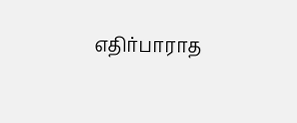எதிர்பாராத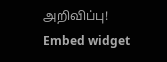அறிவிப்பு!
Embed widget